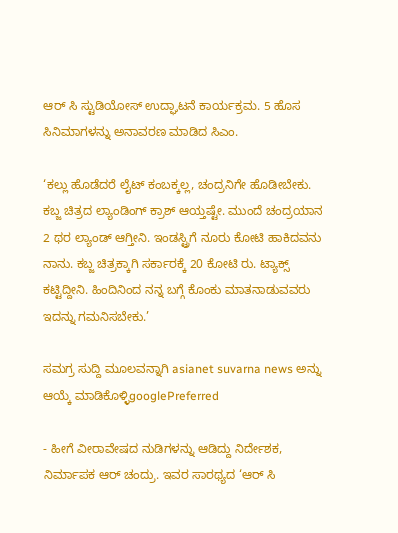ಆರ್‌ ಸಿ ಸ್ಟುಡಿಯೋಸ್‌ ಉದ್ಘಾಟನೆ ಕಾರ್ಯಕ್ರಮ. 5 ಹೊಸ ಸಿನಿಮಾಗಳನ್ನು ಅನಾವರಣ ಮಾಡಿದ ಸಿಎಂ.

‘ಕಲ್ಲು ಹೊಡೆದರೆ ಲೈಟ್‌ ಕಂಬಕ್ಕಲ್ಲ, ಚಂದ್ರನಿಗೇ ಹೊಡೀಬೇಕು. ಕಬ್ಜ ಚಿತ್ರದ ಲ್ಯಾಂಡಿಂಗ್ ಕ್ರಾಶ್‌ ಆಯ್ತಷ್ಟೇ. ಮುಂದೆ ಚಂದ್ರಯಾನ 2 ಥರ ಲ್ಯಾಂಡ್‌ ಆಗ್ತೀನಿ. ಇಂಡಸ್ಟ್ರಿಗೆ ನೂರು ಕೋಟಿ ಹಾಕಿದವನು ನಾನು. ಕಬ್ಜ ಚಿತ್ರಕ್ಕಾಗಿ ಸರ್ಕಾರಕ್ಕೆ 20 ಕೋಟಿ ರು. ಟ್ಯಾಕ್ಸ್ ಕಟ್ಟಿದ್ದೀನಿ. ಹಿಂದಿನಿಂದ ನನ್ನ ಬಗ್ಗೆ ಕೊಂಕು ಮಾತನಾಡುವವರು ಇದನ್ನು ಗಮನಿಸಬೇಕು.’

ಸಮಗ್ರ ಸುದ್ದಿ ಮೂಲವನ್ನಾಗಿ asianet suvarna news ಅನ್ನು ಆಯ್ಕೆ ಮಾಡಿಕೊಳ್ಳಿgooglePreferred

- ಹೀಗೆ ವೀರಾವೇಷದ ನುಡಿಗಳನ್ನು ಆಡಿದ್ದು ನಿರ್ದೇಶಕ, ನಿರ್ಮಾಪಕ ಆರ್‌ ಚಂದ್ರು. ಇವರ ಸಾರಥ್ಯದ ‘ಆರ್‌ ಸಿ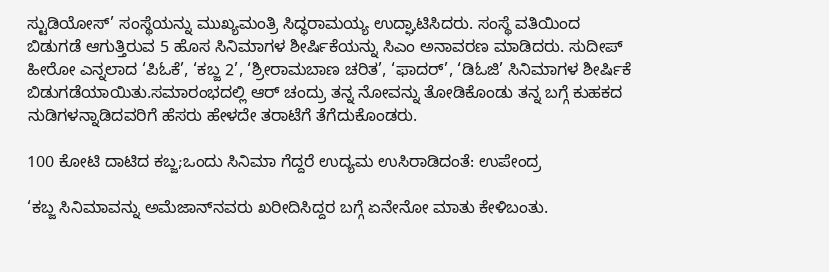ಸ್ಟುಡಿಯೋಸ್‌’ ಸಂಸ್ಥೆಯನ್ನು ಮುಖ್ಯಮಂತ್ರಿ ಸಿದ್ಧರಾಮಯ್ಯ ಉದ್ಘಾಟಿಸಿದರು. ಸಂಸ್ಥೆ ವತಿಯಿಂದ ಬಿಡುಗಡೆ ಆಗುತ್ತಿರುವ 5 ಹೊಸ ಸಿನಿಮಾಗಳ ಶೀರ್ಷಿಕೆಯನ್ನು ಸಿಎಂ ಅನಾವರಣ ಮಾಡಿದರು. ಸುದೀಪ್‌ ಹೀರೋ ಎನ್ನಲಾದ ‘ಪಿಓಕೆ’, ‘ಕಬ್ಜ 2’, ‘ಶ್ರೀರಾಮಬಾಣ ಚರಿತ’, ‘ಫಾದರ್‌’, ‘ಡಿಓಜಿ’ ಸಿನಿಮಾಗಳ ಶೀರ್ಷಿಕೆ ಬಿಡುಗಡೆಯಾಯಿತು.ಸಮಾರಂಭದಲ್ಲಿ ಆರ್‌ ಚಂದ್ರು ತನ್ನ ನೋವನ್ನು ತೋಡಿಕೊಂಡು ತನ್ನ ಬಗ್ಗೆ ಕುಹಕದ ನುಡಿಗಳನ್ನಾಡಿದವರಿಗೆ ಹೆಸರು ಹೇಳದೇ ತರಾಟೆಗೆ ತೆಗೆದುಕೊಂಡರು.

100 ಕೋಟಿ ದಾಟಿದ ಕಬ್ಜ;ಒಂದು ಸಿನಿಮಾ ಗೆದ್ದರೆ ಉದ್ಯಮ ಉಸಿರಾಡಿದಂತೆ: ಉಪೇಂದ್ರ

‘ಕಬ್ಜ ಸಿನಿಮಾವನ್ನು ಅಮೆಜಾನ್‌ನವರು ಖರೀದಿಸಿದ್ದರ ಬಗ್ಗೆ ಏನೇನೋ ಮಾತು ಕೇಳಿಬಂತು.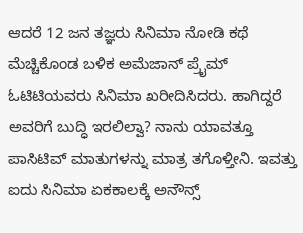ಆದರೆ 12 ಜನ ತಜ್ಞರು ಸಿನಿಮಾ ನೋಡಿ ಕಥೆ ಮೆಚ್ಚಿಕೊಂಡ ಬಳಿಕ ಅಮೆಜಾನ್‌ ಪ್ರೈಮ್‌ ಓಟಿಟಿಯವರು ಸಿನಿಮಾ ಖರೀದಿಸಿದರು. ಹಾಗಿದ್ದರೆ ಅವರಿಗೆ ಬುದ್ಧಿ ಇರಲಿಲ್ವಾ? ನಾನು ಯಾವತ್ತೂ ಪಾಸಿಟಿವ್‌ ಮಾತುಗಳನ್ನು ಮಾತ್ರ ತಗೊಳ್ತೀನಿ. ಇವತ್ತು ಐದು ಸಿನಿಮಾ ಏಕಕಾಲಕ್ಕೆ ಅನೌನ್ಸ್‌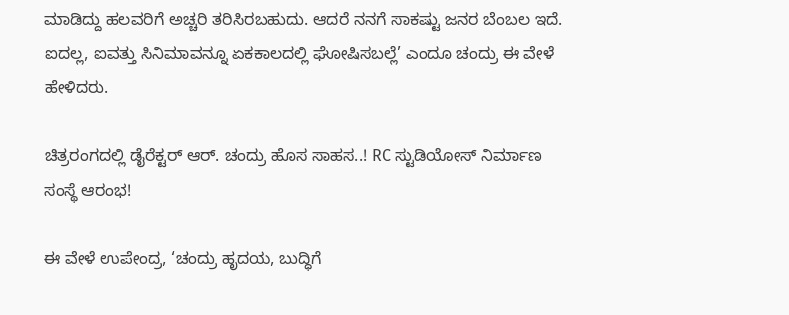ಮಾಡಿದ್ದು ಹಲವರಿಗೆ ಅಚ್ಚರಿ ತರಿಸಿರಬಹುದು. ಆದರೆ ನನಗೆ ಸಾಕಷ್ಟು ಜನರ ಬೆಂಬಲ ಇದೆ. ಐದಲ್ಲ, ಐವತ್ತು ಸಿನಿಮಾವನ್ನೂ ಏಕಕಾಲದಲ್ಲಿ ಘೋಷಿಸಬಲ್ಲೆ’ ಎಂದೂ ಚಂದ್ರು ಈ ವೇಳೆ ಹೇಳಿದರು.

ಚಿತ್ರರಂಗದಲ್ಲಿ ಡೈರೆಕ್ಟರ್ ಆರ್. ಚಂದ್ರು ಹೊಸ ಸಾಹಸ..! RC ಸ್ಟುಡಿಯೋಸ್ ನಿರ್ಮಾಣ ಸಂಸ್ಥೆ ಆರಂಭ!

ಈ ವೇಳೆ ಉಪೇಂದ್ರ, ‘ಚಂದ್ರು ಹೃದಯ, ಬುದ್ಧಿಗೆ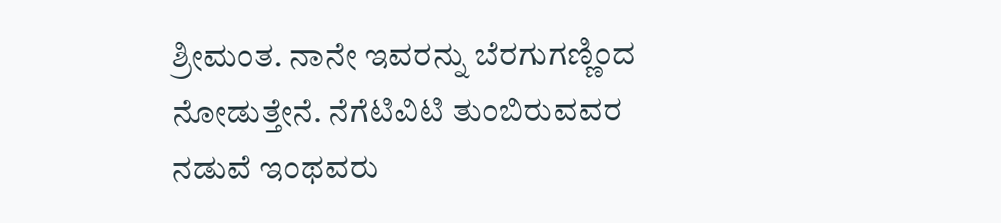ಶ್ರೀಮಂತ. ನಾನೇ ಇವರನ್ನು ಬೆರಗುಗಣ್ಣಿಂದ ನೋಡುತ್ತೇನೆ. ನೆಗೆಟಿವಿಟಿ ತುಂಬಿರುವವರ ನಡುವೆ ಇಂಥವರು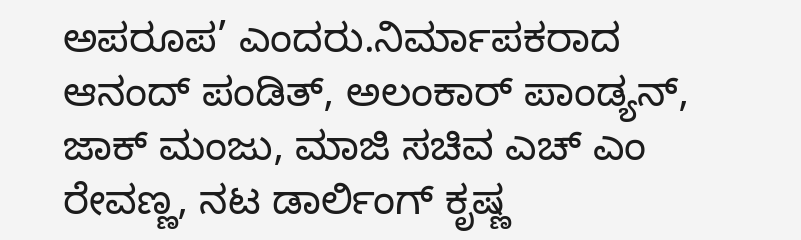ಅಪರೂಪ’ ಎಂದರು.ನಿರ್ಮಾಪಕರಾದ ಆನಂದ್‌ ಪಂಡಿತ್‌, ಅಲಂಕಾರ್‌ ಪಾಂಡ್ಯನ್‌, ಜಾಕ್‌ ಮಂಜು, ಮಾಜಿ ಸಚಿವ ಎಚ್‌ ಎಂ ರೇವಣ್ಣ, ನಟ ಡಾರ್ಲಿಂಗ್‌ ಕೃಷ್ಣ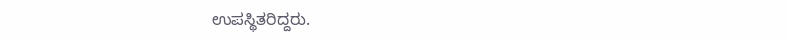ಉಪಸ್ಥಿತರಿದ್ದರು.